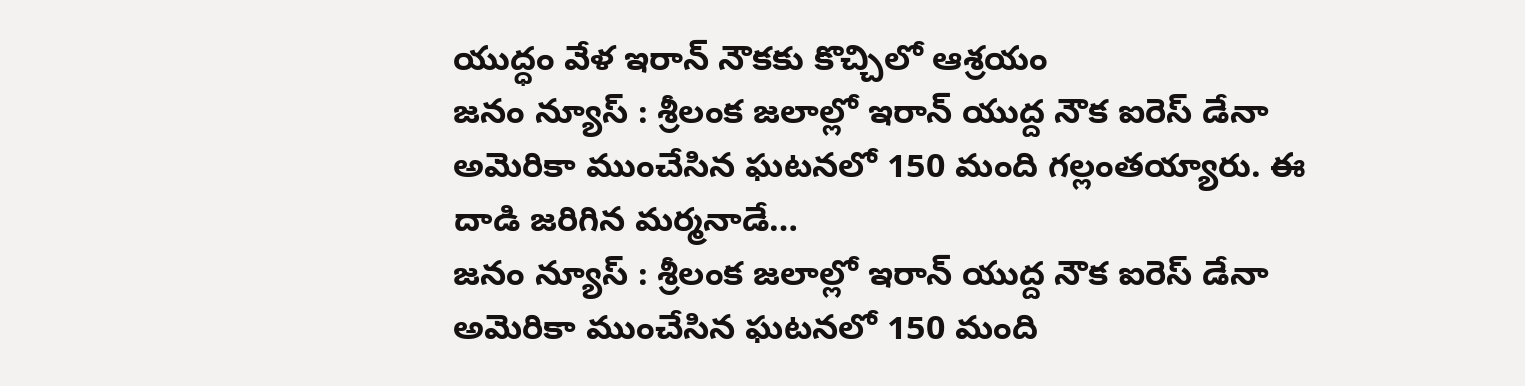యుద్ధం వేళ ఇరాన్ నౌకకు కొచ్చిలో ఆశ్రయం
జనం న్యూస్ : శ్రీలంక జలాల్లో ఇరాన్ యుద్ద నౌక ఐరెస్ డేనా అమెరికా ముంచేసిన ఘటనలో 150 మంది గల్లంతయ్యారు. ఈ దాడి జరిగిన మర్మనాడే…
జనం న్యూస్ : శ్రీలంక జలాల్లో ఇరాన్ యుద్ద నౌక ఐరెస్ డేనా అమెరికా ముంచేసిన ఘటనలో 150 మంది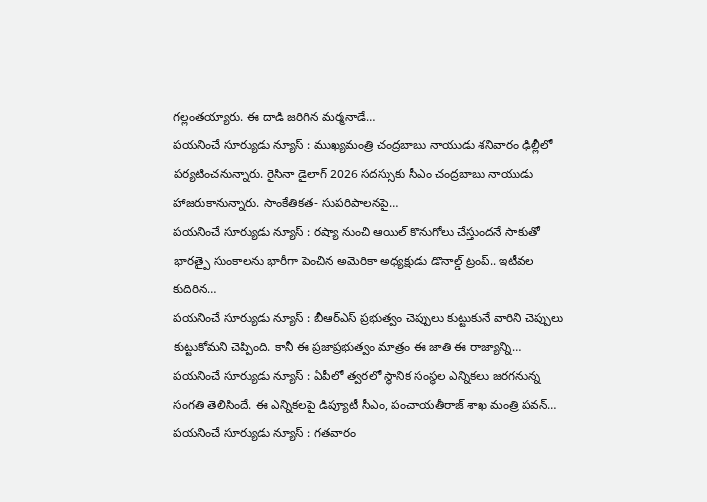గల్లంతయ్యారు. ఈ దాడి జరిగిన మర్మనాడే…
పయనించే సూర్యుడు న్యూస్ : ముఖ్యమంత్రి చంద్రబాబు నాయుడు శనివారం ఢిల్లీలో పర్యటించనున్నారు. రైసినా డైలాగ్ 2026 సదస్సుకు సీఎం చంద్రబాబు నాయుడు హాజరుకానున్నారు. సాంకేతికత- సుపరిపాలనపై…
పయనించే సూర్యుడు న్యూస్ : రష్యా నుంచి ఆయిల్ కొనుగోలు చేస్తుందనే సాకుతో భారత్పై సుంకాలను భారీగా పెంచిన అమెరికా అధ్యక్షుడు డొనాల్డ్ ట్రంప్.. ఇటీవల కుదిరిన…
పయనించే సూర్యుడు న్యూస్ : బీఆర్ఎస్ ప్రభుత్వం చెప్పులు కుట్టుకునే వారిని చెప్పులు కుట్టుకోమని చెప్పింది. కానీ ఈ ప్రజాప్రభుత్వం మాత్రం ఈ జాతి ఈ రాజ్యాన్ని…
పయనించే సూర్యుడు న్యూస్ : ఏపీలో త్వరలో స్థానిక సంస్థల ఎన్నికలు జరగనున్న సంగతి తెలిసిందే. ఈ ఎన్నికలపై డిప్యూటీ సీఎం, పంచాయతీరాజ్ శాఖ మంత్రి పవన్…
పయనించే సూర్యుడు న్యూస్ : గతవారం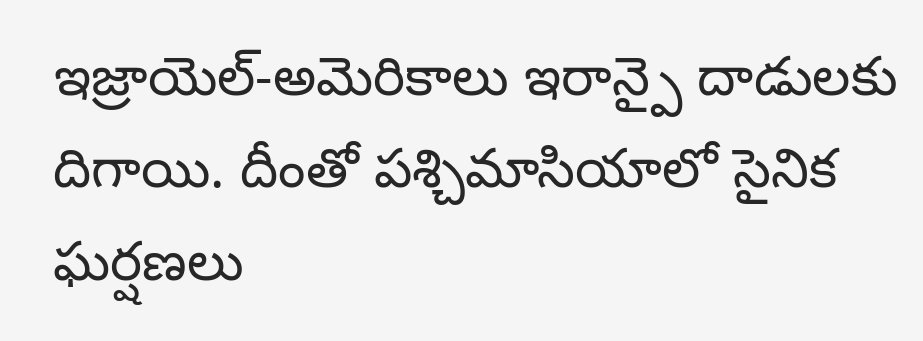ఇజ్రాయెల్-అమెరికాలు ఇరాన్పై దాడులకు దిగాయి. దీంతో పశ్చిమాసియాలో సైనిక ఘర్షణలు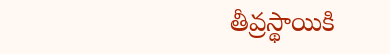తీవ్రస్థాయికి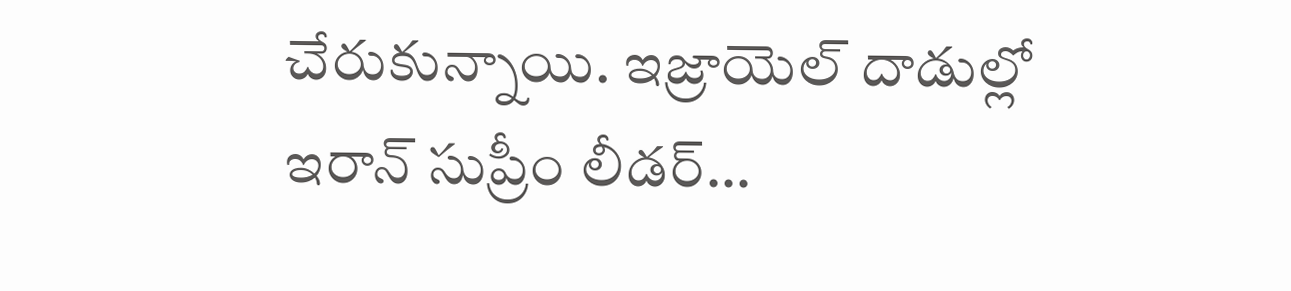చేరుకున్నాయి. ఇజ్రాయెల్ దాడుల్లో ఇరాన్ సుప్రీం లీడర్…